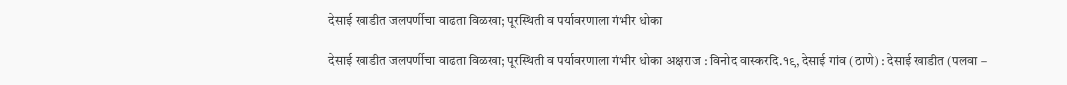देसाई खाडीत जलपर्णीचा वाढता विळखा; पूरस्थिती व पर्यावरणाला गंभीर धोका

देसाई खाडीत जलपर्णीचा वाढता विळखा; पूरस्थिती व पर्यावरणाला गंभीर धोका अक्षराज : विनोद वास्करदि.१९, देसाई गांव (ठाणे) : देसाई खाडीत (पलवा –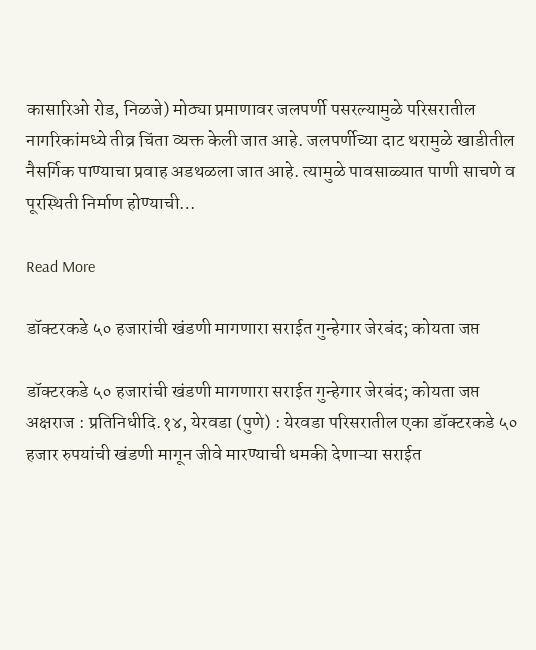कासारिओ रोड, निळजे) मोठ्या प्रमाणावर जलपर्णी पसरल्यामुळे परिसरातील नागरिकांमध्ये तीव्र चिंता व्यक्त केली जात आहे. जलपर्णीच्या दाट थरामुळे खाडीतील नैसर्गिक पाण्याचा प्रवाह अडथळला जात आहे. त्यामुळे पावसाळ्यात पाणी साचणे व पूरस्थिती निर्माण होण्याची…

Read More

डॉक्टरकडे ५० हजारांची खंडणी मागणारा सराईत गुन्हेगार जेरबंद; कोयता जप्त

डॉक्टरकडे ५० हजारांची खंडणी मागणारा सराईत गुन्हेगार जेरबंद; कोयता जप्त अक्षराज : प्रतिनिधीदि.१४, येरवडा (पुणे) : येरवडा परिसरातील एका डॉक्टरकडे ५० हजार रुपयांची खंडणी मागून जीवे मारण्याची धमकी देणाऱ्या सराईत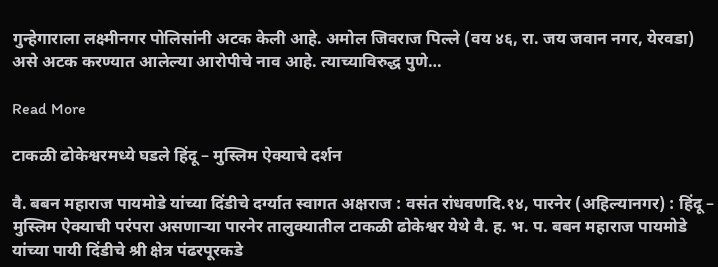गुन्हेगाराला लक्ष्मीनगर पोलिसांनी अटक केली आहे. अमोल जिवराज पिल्ले (वय ४६, रा. जय जवान नगर, येरवडा) असे अटक करण्यात आलेल्या आरोपीचे नाव आहे. त्याच्याविरुद्ध पुणे…

Read More

टाकळी ढोकेश्वरमध्ये घडले हिंदू – मुस्लिम ऐक्याचे दर्शन

वै. बबन महाराज पायमोडे यांच्या दिंडीचे दर्ग्यात स्वागत अक्षराज : वसंत रांधवणदि.१४, पारनेर (अहिल्यानगर) : हिंदू – मुस्लिम ऐक्याची परंपरा असणाऱ्या पारनेर तालुक्यातील टाकळी ढोकेश्वर येथे वै. ह. भ. प. बबन महाराज पायमोडे यांच्या पायी दिंडीचे श्री क्षेत्र पंढरपूरकडे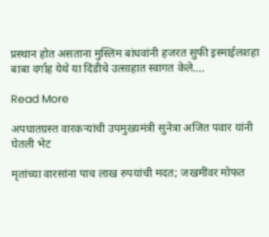प्रस्थान होत असताना मुस्लिम बांधवांनी हजरत सुफी इस्माईलशहा बाबा दर्गाह येथे या दिंडीचे उत्साहात स्वागत केले….

Read More

अपघातग्रस्त वारकऱ्यांची उपमुख्यमंत्री सुनेत्रा अजित पवार यांनी घेतली भेट

मृतांच्या वारसांना पाच लाख रुपयांची मदत; जखमींवर मोफत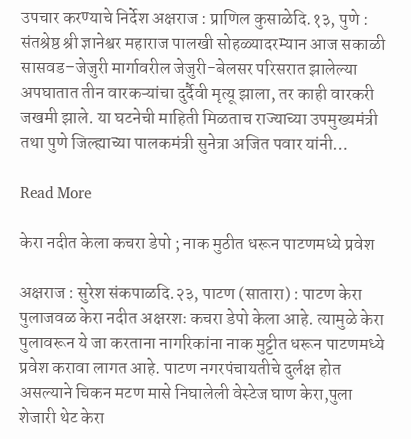उपचार करण्याचे निर्देश अक्षराज : प्राणिल कुसाळेदि.१३, पुणे : संतश्रेष्ठ श्री ज्ञानेश्वर महाराज पालखी सोहळ्यादरम्यान आज सकाळी सासवड–जेजुरी मार्गावरील जेजुरी-बेलसर परिसरात झालेल्या अपघातात तीन वारकऱ्यांचा दुर्दैवी मृत्यू झाला, तर काही वारकरी जखमी झाले. या घटनेची माहिती मिळताच राज्याच्या उपमुख्यमंत्री तथा पुणे जिल्ह्याच्या पालकमंत्री सुनेत्रा अजित पवार यांनी…

Read More

केरा नदीत केला कचरा डेपो ; नाक मुठीत धरून पाटणमध्ये प्रवेश

अक्षराज : सुरेश संकपाळदि.२३, पाटण (सातारा) : पाटण केरा पुलाजवळ केरा नदीत अक्षरशः कचरा डेपो केला आहे. त्यामुळे केरा पुलावरून ये जा करताना नागरिकांना नाक मुट्टीत धरून पाटणमध्ये प्रवेश करावा लागत आहे. पाटण नगरपंचायतीचे दुर्लक्ष होत असल्याने चिकन मटण मासे निघालेली वेस्टेज घाण केरा,पुला शेजारी थेट केरा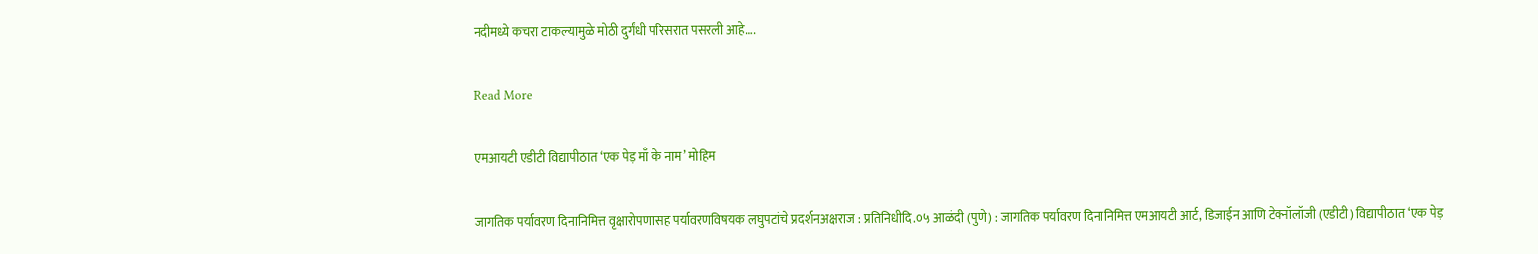नदीमध्ये कचरा टाकल्यामुळे मोठी दुर्गंधी परिसरात पसरली आहे….

Read More

एमआयटी एडीटी विद्यापीठात ‘एक पेड़ माँ के नाम’ मोहिम

जागतिक पर्यावरण दिनानिमित्त वृक्षारोपणासह पर्यावरणविषयक लघुपटांचे प्रदर्शनअक्षराज : प्रतिनिधीदि.०५ आळंदी (पुणे) : जागतिक पर्यावरण दिनानिमित्त एमआयटी आर्ट, डिजाईन आणि टेक्नॉलॉजी (एडीटी) विद्यापीठात ‘एक पेड़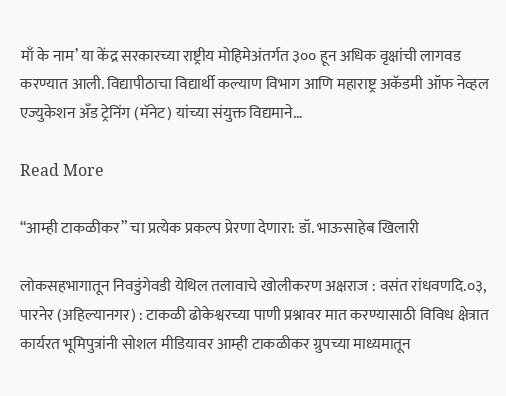माँ के नाम’ या केंद्र सरकारच्या राष्ट्रीय मोहिमेअंतर्गत ३०० हून अधिक वृक्षांची लागवड करण्यात आली. विद्यापीठाचा विद्यार्थी कल्याण विभाग आणि महाराष्ट्र अकॅडमी ऑफ नेव्हल एज्युकेशन अँड ट्रेनिंग (मॅनेट) यांच्या संयुक्त विद्यमाने…

Read More

“आम्ही टाकळीकर” चा प्रत्येक प्रकल्प प्रेरणा देणारा: डॉ. भाऊसाहेब खिलारी

लोकसहभागातून निवडुंगेवडी येथिल तलावाचे खोलीकरण अक्षराज : वसंत रांधवणदि.०३, पारनेर (अहिल्यानगर) : टाकळी ढोकेश्वरच्या पाणी प्रश्नावर मात करण्यासाठी विविध क्षेत्रात कार्यरत भूमिपुत्रांनी सोशल मीडियावर आम्ही टाकळीकर ग्रुपच्या माध्यमातून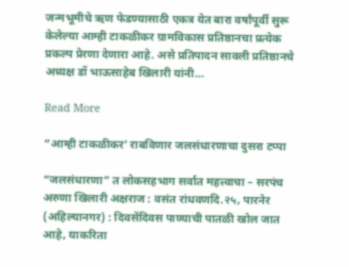जन्मभूमीचे ऋण फेडण्यासाठी एकत्र येत बारा वर्षांपूर्वी सुरू केलेल्या आम्ही टाकळीकर ग्रामविकास प्रतिष्ठानचा प्रत्येक प्रकल्प प्रेरणा देणारा आहे. असे प्रतिपादन सावली प्रतिष्ठानचे अध्यक्ष डॉ भाऊसाहेब खिलारी यांनी…

Read More

“आम्ही टाकळीकर’ राबविणार जलसंधारणाचा दुसरा टप्पा

“जलसंधारणा” त लोकसहभाग सर्वात महत्त्वाचा – सरपंच अरुणा खिलारी अक्षराज : वसंत रांधवणदि.२५, पारनेर (अहिल्यानगर) : दिवसेंदिवस पाण्याची पातळी खोल जात आहे, याकरिता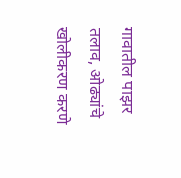गावातील पाझर तलाव, ओढ्यांचे खोलीकरण करणे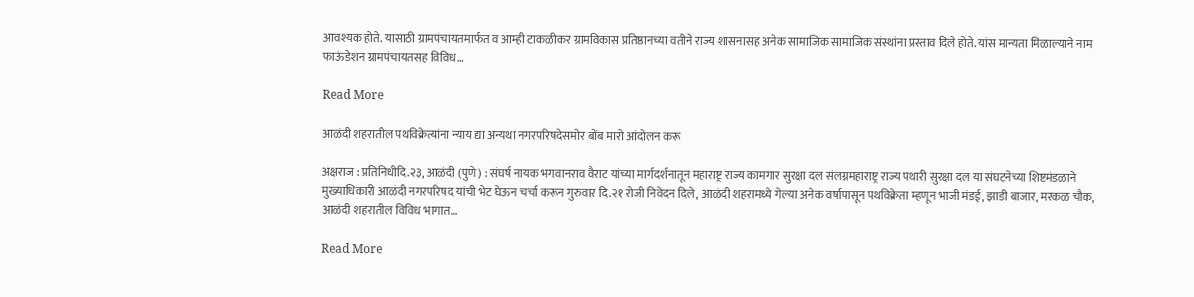आवश्यक होते. यासाठी ग्रामपंचायतमार्फत व आम्ही टाकळीकर ग्रामविकास प्रतिष्ठानच्या वतीने राज्य शासनासह अनेक सामाजिक सामाजिक संस्थांना प्रस्ताव दिले होते. यांस मान्यता मिळाल्याने नाम फाऊंडेशन ग्रामपंचायतसह विविध…

Read More

आळंदी शहरातील पथविक्रेत्यांना न्याय द्या अन्यथा नगरपरिषदेसमोर बोंब मारो आंदोलन करू

अक्षराज : प्रतिनिधीदि.२३, आळंदी (पुणे) : संघर्ष नायक भगवानराव वैराट यांच्या मार्गदर्शनातून महाराष्ट्र राज्य कामगार सुरक्षा दल संलग्नमहाराष्ट्र राज्य पथारी सुरक्षा दल या संघटनेच्या शिष्टमंडळाने मुख्याधिकारी आळंदी नगरपरिषद यांची भेट घेऊन चर्चा करून गुरुवार दि.२१ रोजी निवेदन दिले, आळंदी शहरामध्ये गेल्या अनेक वर्षापासून पथविक्रेता म्हणून भाजी मंडई, झाडी बाजार, मरकळ चौक, आळंदी शहरातील विविध भागात…

Read More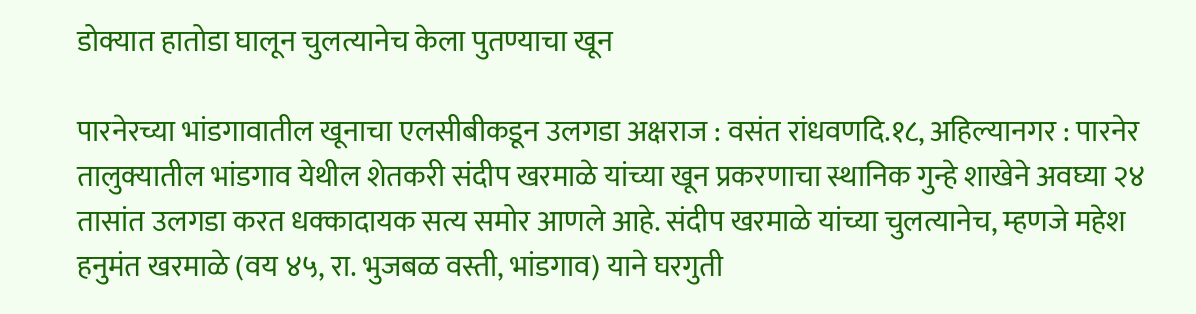डोक्यात हातोडा घालून चुलत्यानेच केला पुतण्याचा खून

पारनेरच्या भांडगावातील खूनाचा एलसीबीकडून उलगडा अक्षराज : वसंत रांधवणदि.१८, अहिल्यानगर : पारनेर तालुक्यातील भांडगाव येथील शेतकरी संदीप खरमाळे यांच्या खून प्रकरणाचा स्थानिक गुन्हे शाखेने अवघ्या २४ तासांत उलगडा करत धक्कादायक सत्य समोर आणले आहे. संदीप खरमाळे यांच्या चुलत्यानेच, म्हणजे महेश हनुमंत खरमाळे (वय ४५, रा. भुजबळ वस्ती, भांडगाव) याने घरगुती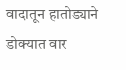वादातून हातोड्याने डोक्यात वार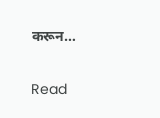करून…

Read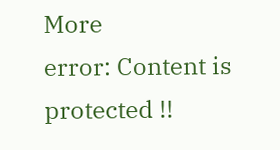More
error: Content is protected !!